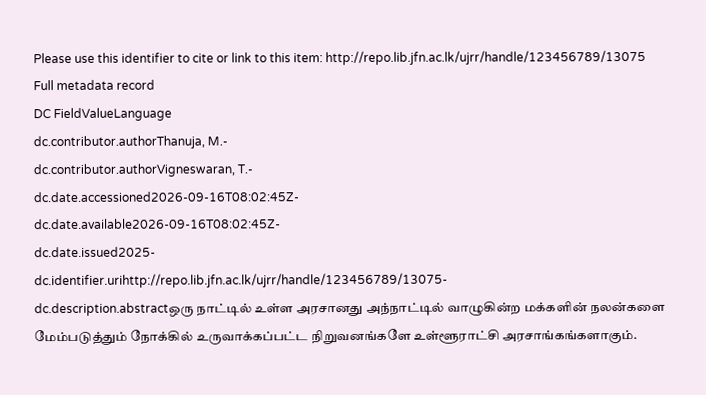Please use this identifier to cite or link to this item: http://repo.lib.jfn.ac.lk/ujrr/handle/123456789/13075
Full metadata record
DC FieldValueLanguage
dc.contributor.authorThanuja, M.-
dc.contributor.authorVigneswaran, T.-
dc.date.accessioned2026-09-16T08:02:45Z-
dc.date.available2026-09-16T08:02:45Z-
dc.date.issued2025-
dc.identifier.urihttp://repo.lib.jfn.ac.lk/ujrr/handle/123456789/13075-
dc.description.abstractஒரு நாட்டில் உள்ள அரசானது அந்நாட்டில் வாழுகின்ற மக்களின் நலன்களை மேம்படுத்தும் நோக்கில் உருவாக்கப்பட்ட நிறுவனங்களே உள்ளூராட்சி அரசாங்கங்களாகும்.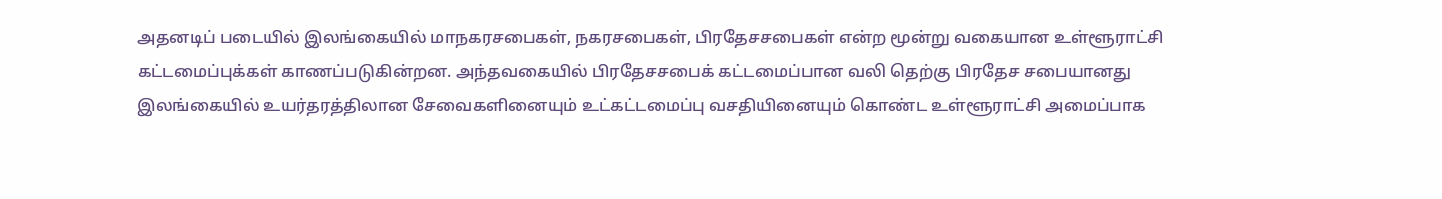அதனடிப் படையில் இலங்கையில் மாநகரசபைகள், நகரசபைகள், பிரதேசசபைகள் என்ற மூன்று வகையான உள்ளூராட்சி கட்டமைப்புக்கள் காணப்படுகின்றன. அந்தவகையில் பிரதேசசபைக் கட்டமைப்பான வலி தெற்கு பிரதேச சபையானது இலங்கையில் உயர்தரத்திலான சேவைகளினையும் உட்கட்டமைப்பு வசதியினையும் கொண்ட உள்ளூராட்சி அமைப்பாக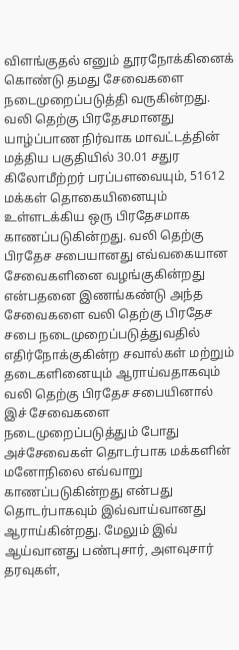விளங்குதல் எனும் தூரநோக்கினைக் கொண்டு தமது சேவைகளை நடைமுறைப்படுத்தி வருகின்றது. வலி தெற்கு பிரதேசமானது யாழ்ப்பாண நிர்வாக மாவட்டத்தின் மத்திய பகுதியில் 30.01 சதுர கிலோமீற்றர் பரப்பளவையும், 51612 மக்கள் தொகையினையும் உள்ளடக்கிய ஒரு பிரதேசமாக காணப்படுகின்றது. வலி தெற்கு பிரதேச சபையானது எவ்வகையான சேவைகளினை வழங்குகின்றது என்பதனை இணங்கண்டு அந்த சேவைகளை வலி தெற்கு பிரதேச சபை நடைமுறைப்படுத்துவதில் எதிர்நோக்குகின்ற சவால்கள் மற்றும் தடைகளினையும் ஆராய்வதாகவும் வலி தெற்கு பிரதேச சபையினால் இச் சேவைகளை நடைமுறைப்படுத்தும் போது அச்சேவைகள் தொடர்பாக மக்களின் மனோநிலை எவ்வாறு காணப்படுகின்றது என்பது தொடர்பாகவும் இவ்வாய்வானது ஆராய்கின்றது. மேலும் இவ் ஆய்வானது பண்புசார், அளவுசார் தரவுகள்,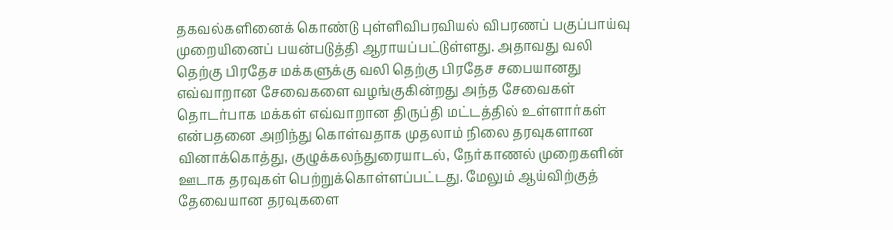தகவல்களினைக் கொண்டு புள்ளிவிபரவியல் விபரணப் பகுப்பாய்வு முறையினைப் பயன்படுத்தி ஆராயப்பட்டுள்ளது. அதாவது வலி தெற்கு பிரதேச மக்களுக்கு வலி தெற்கு பிரதேச சபையானது எவ்வாறான சேவைகளை வழங்குகின்றது அந்த சேவைகள் தொடர்பாக மக்கள் எவ்வாறான திருப்தி மட்டத்தில் உள்ளார்கள் என்பதனை அறிந்து கொள்வதாக முதலாம் நிலை தரவுகளான வினாக்கொத்து, குழுக்கலந்துரையாடல், நேர்காணல் முறைகளின் ஊடாக தரவுகள் பெற்றுக்கொள்ளப்பட்டது. மேலும் ஆய்விற்குத் தேவையான தரவுகளை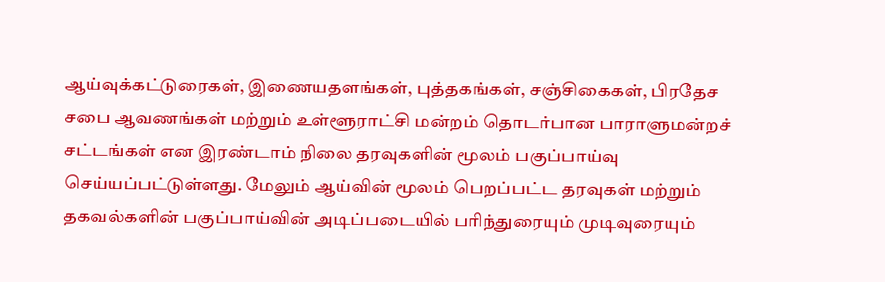ஆய்வுக்கட்டுரைகள், இணையதளங்கள், புத்தகங்கள், சஞ்சிகைகள், பிரதேச சபை ஆவணங்கள் மற்றும் உள்ளூராட்சி மன்றம் தொடர்பான பாராளுமன்றச் சட்டங்கள் என இரண்டாம் நிலை தரவுகளின் மூலம் பகுப்பாய்வு செய்யப்பட்டுள்ளது. மேலும் ஆய்வின் மூலம் பெறப்பட்ட தரவுகள் மற்றும் தகவல்களின் பகுப்பாய்வின் அடிப்படையில் பரிந்துரையும் முடிவுரையும்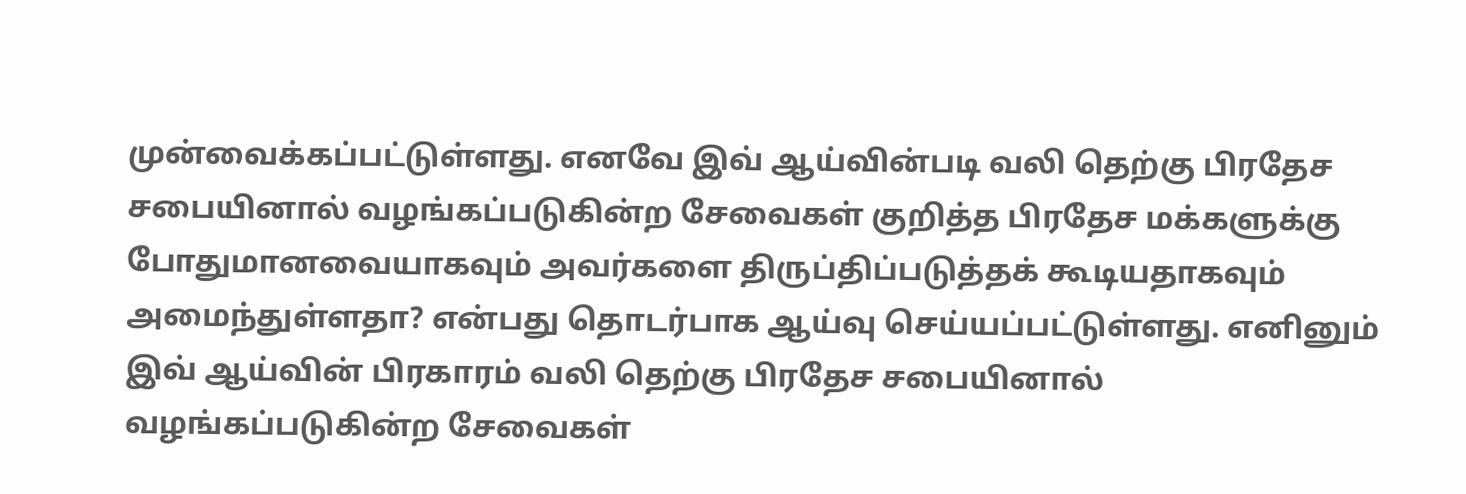முன்வைக்கப்பட்டுள்ளது. எனவே இவ் ஆய்வின்படி வலி தெற்கு பிரதேச சபையினால் வழங்கப்படுகின்ற சேவைகள் குறித்த பிரதேச மக்களுக்கு போதுமானவையாகவும் அவர்களை திருப்திப்படுத்தக் கூடியதாகவும் அமைந்துள்ளதா? என்பது தொடர்பாக ஆய்வு செய்யப்பட்டுள்ளது. எனினும் இவ் ஆய்வின் பிரகாரம் வலி தெற்கு பிரதேச சபையினால் வழங்கப்படுகின்ற சேவைகள்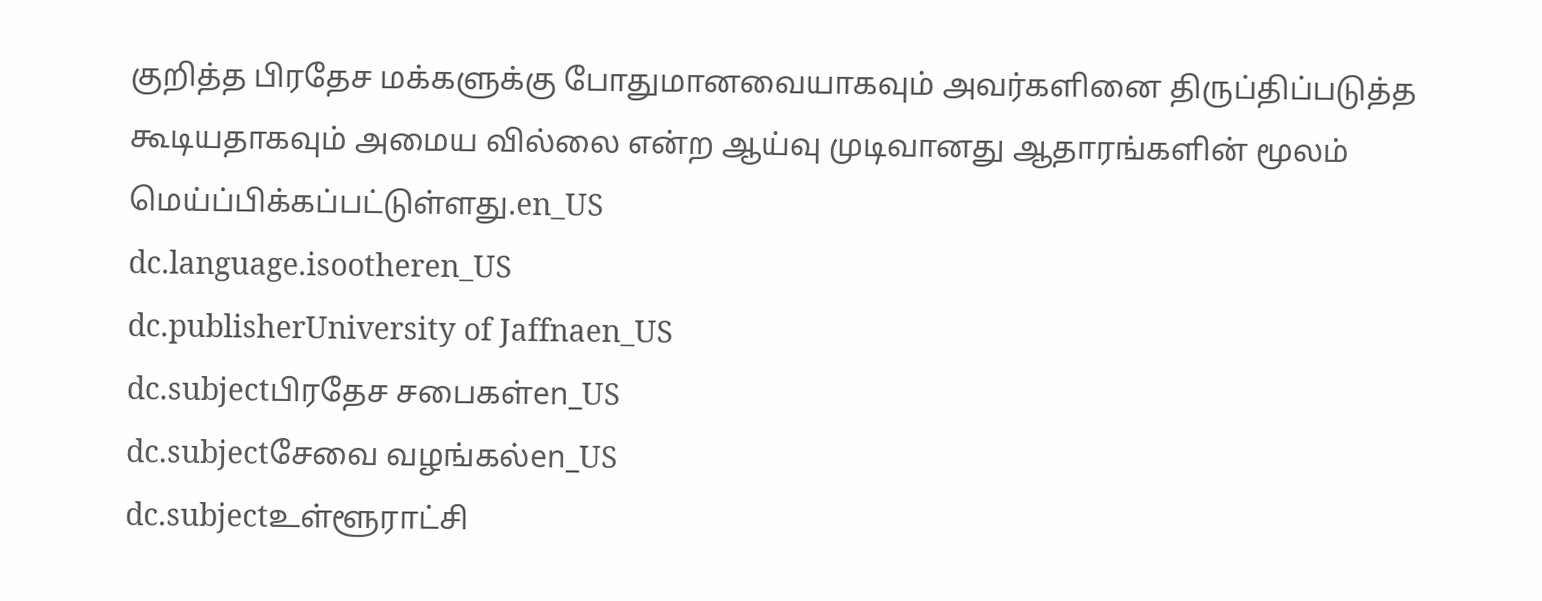குறித்த பிரதேச மக்களுக்கு போதுமானவையாகவும் அவர்களினை திருப்திப்படுத்த கூடியதாகவும் அமைய வில்லை என்ற ஆய்வு முடிவானது ஆதாரங்களின் மூலம் மெய்ப்பிக்கப்பட்டுள்ளது.en_US
dc.language.isootheren_US
dc.publisherUniversity of Jaffnaen_US
dc.subjectபிரதேச சபைகள்en_US
dc.subjectசேவை வழங்கல்en_US
dc.subjectஉள்ளூராட்சி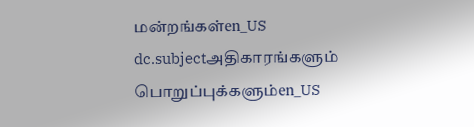மன்றங்கள்en_US
dc.subjectஅதிகாரங்களும் பொறுப்புக்களும்en_US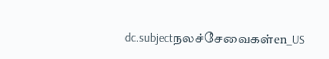dc.subjectநலச்சேவைகள்en_US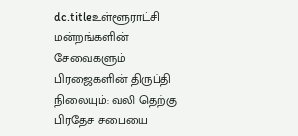dc.titleஉள்ளூராட்சி மன்றங்களின் சேவைகளும் பிரஜைகளின் திருப்தி நிலையும்: வலி தெற்கு பிரதேச சபையை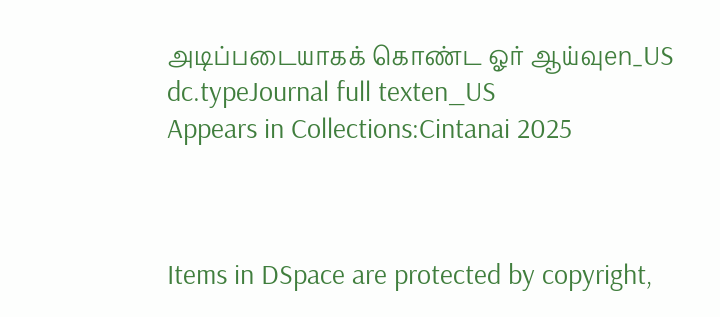அடிப்படையாகக் கொண்ட ஓர் ஆய்வுen_US
dc.typeJournal full texten_US
Appears in Collections:Cintanai 2025



Items in DSpace are protected by copyright,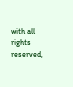with all rights reserved,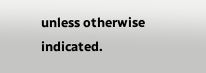unless otherwise indicated.